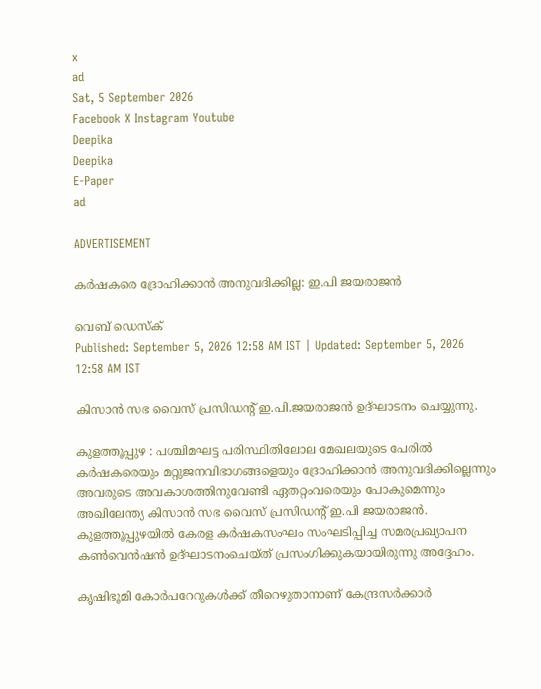x
ad
Sat, 5 September 2026
Facebook X Instagram Youtube
Deepika
Deepika
E-Paper
ad

ADVERTISEMENT

കര്‍ഷകരെ ദ്രോഹിക്കാന്‍ അനുവദിക്കില്ല: ഇ.പി ജയരാജന്‍

വെബ് ഡെസ്ക്
Published: September 5, 2026 12:58 AM IST | Updated: September 5, 2026 12:58 AM IST

കിസാന്‍ സഭ വൈസ് പ്രസിഡന്‍റ് ഇ.പി.ജയരാജന്‍ ഉദ്ഘാടനം ചെയ്യുന്നു.

കുളത്തൂപ്പുഴ : പശ്ചിമഘട്ട പരിസ്ഥിതിലോല മേഖലയുടെ പേരില്‍ കര്‍ഷകരെയും മറ്റുജനവിഭാഗങ്ങളെയും ദ്രോഹിക്കാന്‍ അനുവദിക്കില്ലെന്നും അവരുടെ അവകാശത്തിനുവേണ്ടി ഏതറ്റംവരെയും പോകുമെന്നും അഖിലേന്ത്യ കിസാന്‍ സഭ വൈസ് പ്രസിഡന്‍റ് ഇ.പി ജയരാജന്‍. കുളത്തൂപ്പുഴയില്‍ കേരള കര്‍ഷകസംഘം സംഘടിപ്പിച്ച സമരപ്രഖ്യാപന കണ്‍വെന്‍ഷന്‍ ഉദ്ഘാടനംചെയ്ത് പ്രസംഗിക്കുകയായിരുന്നു അദ്ദേഹം.

കൃഷിഭൂമി കോര്‍പറേറുകള്‍ക്ക് തീറെഴുതാനാണ് കേന്ദ്രസര്‍ക്കാര്‍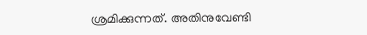ശ്രമിക്കുന്നത്. അതിനുവേണ്ടി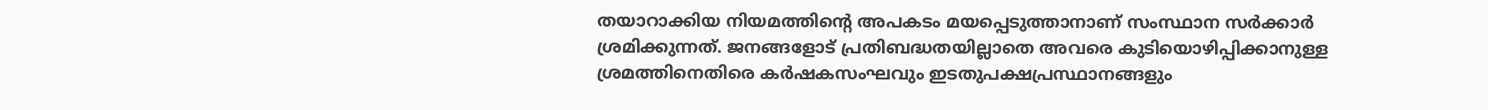തയാറാക്കിയ നിയമത്തിന്‍റെ അപകടം മയപ്പെടുത്താനാണ് സംസ്ഥാന സര്‍ക്കാര്‍ ശ്രമിക്കുന്നത്. ജനങ്ങളോട് പ്രതിബദ്ധതയില്ലാതെ അവരെ കുടിയൊഴിപ്പിക്കാനുള്ള ശ്രമത്തിനെതിരെ കര്‍ഷകസംഘവും ഇടതുപക്ഷപ്രസ്ഥാനങ്ങളും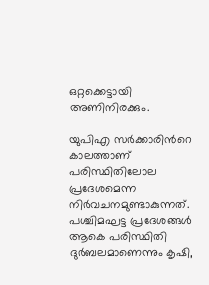ഒറ്റക്കെട്ടായി അണിനിരക്കും.

യുപിഎ സര്‍ക്കാരിന്‍റെ കാലത്താണ് പരിസ്ഥിതിലോല പ്രദേശമെന്ന നിര്‍വചനമുണ്ടാകുന്നത്. പശ്ചിമഘട്ട പ്രദേശങ്ങള്‍ ആകെ പരിസ്ഥിതി ദുര്‍ബലമാണെന്നും കൃഷി,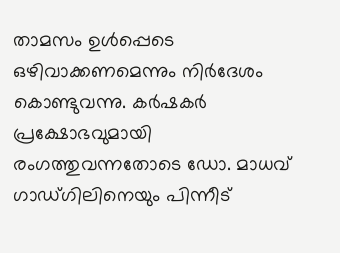താമസം ഉള്‍പ്പെടെ ഒഴിവാക്കണമെന്നും നിര്‍ദേശം കൊണ്ടുവന്നു. കര്‍ഷകര്‍ പ്രക്ഷോഭവുമായി രംഗത്തുവന്നതോടെ ഡോ. മാധവ് ഗാഡ്ഗിലിനെയും പിന്നീട്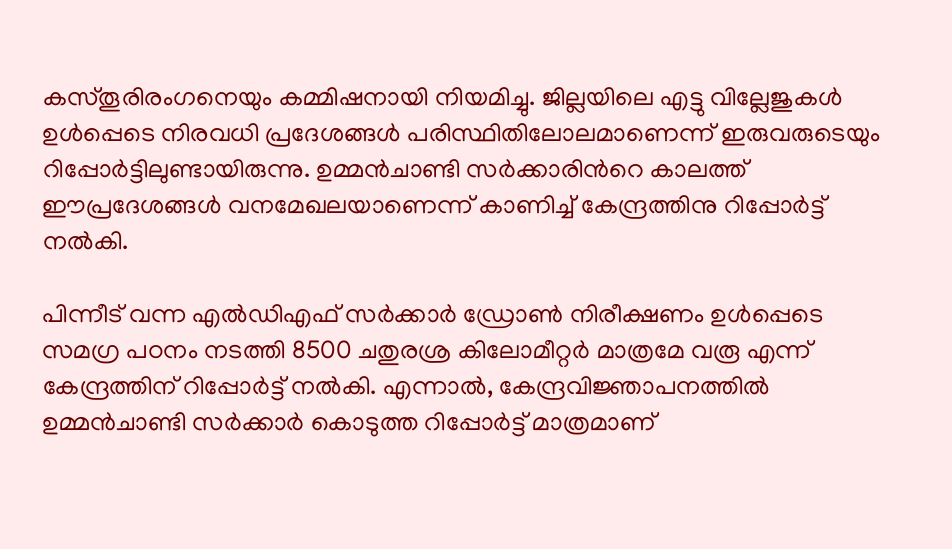കസ്തൂരിരംഗനെയും കമ്മിഷനായി നിയമിച്ചു. ജില്ലയിലെ എട്ടു വില്ലേജുകള്‍ ഉള്‍പ്പെടെ നിരവധി പ്രദേശങ്ങള്‍ പരിസ്ഥിതിലോലമാണെന്ന് ഇരുവരുടെയും റിപ്പോര്‍ട്ടിലുണ്ടായിരുന്നു. ഉമ്മന്‍ചാണ്ടി സര്‍ക്കാരിന്‍റെ കാലത്ത് ഈപ്രദേശങ്ങള്‍ വനമേഖലയാണെന്ന് കാണിച്ച് കേന്ദ്രത്തിനു റിപ്പോര്‍ട്ട് നല്‍കി.

പിന്നീട് വന്ന എല്‍ഡിഎഫ് സര്‍ക്കാര്‍ ഡ്രോണ്‍ നിരീക്ഷണം ഉള്‍പ്പെടെ സമഗ്ര പഠനം നടത്തി 8500 ചതുരശ്ര കിലോമീറ്റര്‍ മാത്രമേ വരൂ എന്ന് കേന്ദ്രത്തിന് റിപ്പോര്‍ട്ട് നല്‍കി. എന്നാല്‍, കേന്ദ്രവിജ്ഞാപനത്തില്‍ ഉമ്മന്‍ചാണ്ടി സര്‍ക്കാര്‍ കൊടുത്ത റിപ്പോര്‍ട്ട് മാത്രമാണ്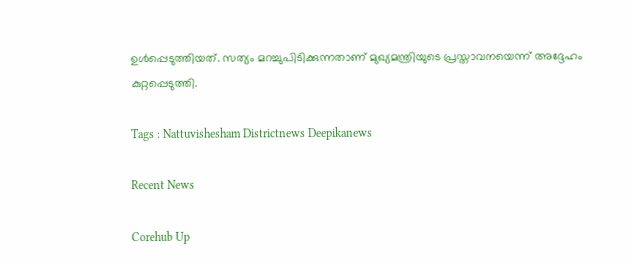ഉള്‍പ്പെടുത്തിയത്. സത്യം മറച്ചുപിടിക്കുന്നതാണ് മുഖ്യമന്ത്രിയുടെ പ്രസ്താവനയെന്ന് അദ്ദേഹം കുറ്റപ്പെടുത്തി.

Tags : Nattuvishesham Districtnews Deepikanews

Recent News

Corehub Up